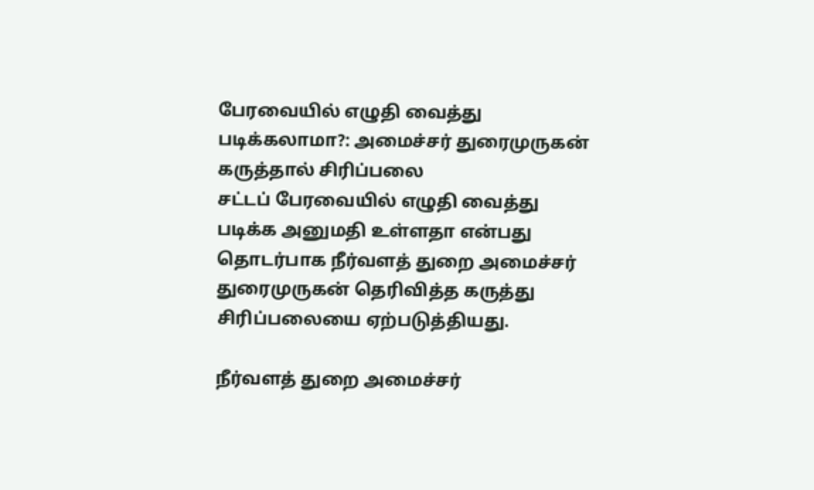பேரவையில் எழுதி வைத்து படிக்கலாமா?: அமைச்சர் துரைமுருகன் கருத்தால் சிரிப்பலை
சட்டப் பேரவையில் எழுதி வைத்து படிக்க அனுமதி உள்ளதா என்பது தொடர்பாக நீர்வளத் துறை அமைச்சர் துரைமுருகன் தெரிவித்த கருத்து சிரிப்பலையை ஏற்படுத்தியது.

நீர்வளத் துறை அமைச்சர்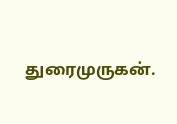துரைமுருகன்.